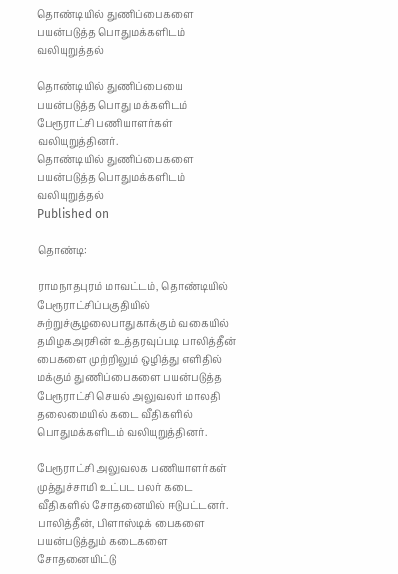தொண்டியில் துணிப்பைகளை பயன்படுத்த பொதுமக்களிடம் வலியுறுத்தல்

தொண்டியில் துணிப்பையை பயன்படுத்த பொது மக்களிடம் பேரூராட்சி பணியாளர்கள் வலியுறுத்தினர்.
தொண்டியில் துணிப்பைகளை பயன்படுத்த பொதுமக்களிடம் வலியுறுத்தல்
Published on

தொண்டி:

ராமநாதபுரம் மாவட்டம், தொண்டியில் பேரூராட்சிப்பகுதியில் சுற்றுச்சூழலைபாதுகாக்கும் வகையில் தமிழகஅரசின் உத்தரவுப்படி பாலித்தீன் பைகளை முற்றிலும் ஒழித்து எளிதில் மக்கும் துணிப்பைகளை பயன்படுத்த பேரூராட்சி செயல் அலுவலர் மாலதி தலைமையில் கடை வீதிகளில் பொதுமக்களிடம் வலியுறுத்தினர்.

பேரூராட்சி அலுவலக பணியாளர்கள் முத்துச்சாமி உட்பட பலர் கடை வீதிகளில் சோதனையில் ஈடுபட்டனர். பாலித்தீன், பிளாஸ்டிக் பைகளை பயன்படுத்தும் கடைகளை சோதனையிட்டு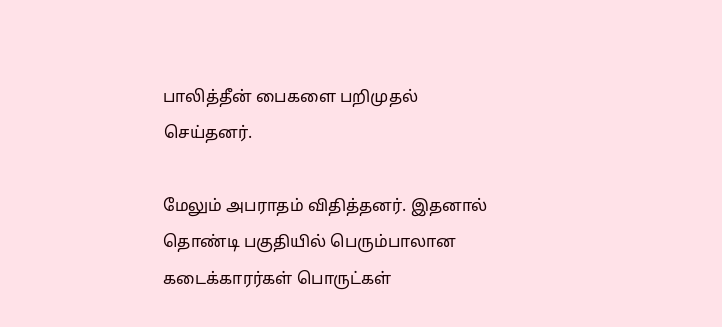பாலித்தீன் பைகளை பறிமுதல் செய்தனர்.

மேலும் அபராதம் விதித்தனர். இதனால் தொண்டி பகுதியில் பெரும்பாலான கடைக்காரர்கள் பொருட்கள்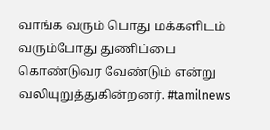வாங்க வரும் பொது மக்களிடம் வரும்போது துணிப்பை கொண்டுவர வேண்டும் என்று வலியுறுத்துகின்றனர். #tamilnews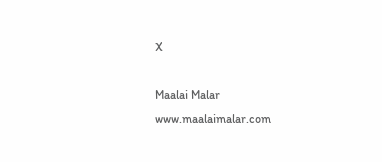X

Maalai Malar
www.maalaimalar.com